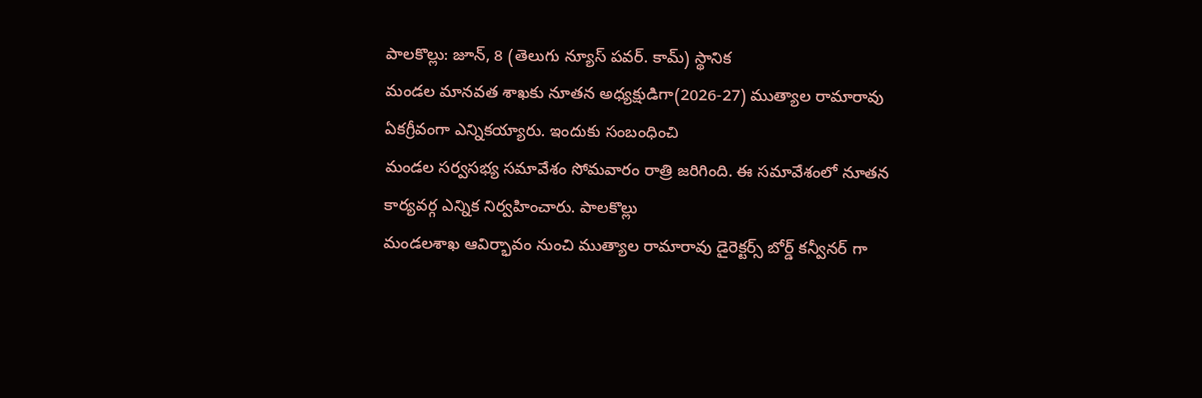పాలకొల్లు: జూన్, 8 (తెలుగు న్యూస్ పవర్. కామ్) స్థానిక
మండల మానవత శాఖకు నూతన అధ్యక్షుడిగా(2026-27) ముత్యాల రామారావు ఏకగ్రీవంగా ఎన్నికయ్యారు. ఇందుకు సంబంధించి
మండల సర్వసభ్య సమావేశం సోమవారం రాత్రి జరిగింది. ఈ సమావేశంలో నూతన కార్యవర్గ ఎన్నిక నిర్వహించారు. పాలకొల్లు
మండలశాఖ ఆవిర్భావం నుంచి ముత్యాల రామారావు డైరెక్టర్స్ బోర్డ్ కన్వీనర్ గా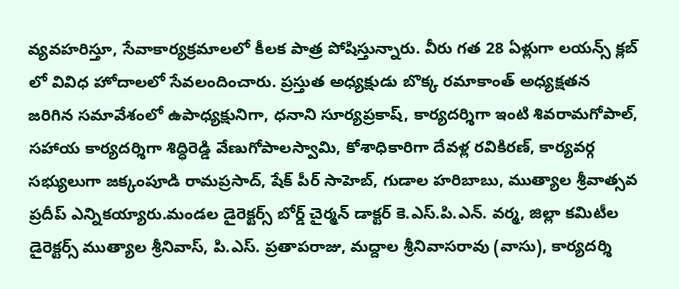వ్యవహరిస్తూ, సేవాకార్యక్రమాలలో కీలక పాత్ర పోషిస్తున్నారు. వీరు గత 28 ఏళ్లుగా లయన్స్ క్లబ్ లో వివిధ హోదాలలో సేవలందించారు. ప్రస్తుత అధ్యక్షుడు బొక్క రమాకాంత్ అధ్యక్షతన జరిగిన సమావేశంలో ఉపాధ్యక్షునిగా, ధనాని సూర్యప్రకాష్, కార్యదర్శిగా ఇంటి శివరామగోపాల్, సహాయ కార్యదర్శిగా శిద్ధిరెడ్డి వేణుగోపాలస్వామి, కోశాధికారిగా దేవళ్ల రవికిరణ్, కార్యవర్గ సభ్యులుగా జక్కంపూడి రామప్రసాద్, షేక్ పీర్ సాహెబ్, గుడాల హరిబాబు, ముత్యాల శ్రీవాత్సవ ప్రదీప్ ఎన్నికయ్యారు.మండల డైరెక్టర్స్ బోర్డ్ చైర్మన్ డాక్టర్ కె.ఎస్.పి.ఎన్. వర్మ, జిల్లా కమిటీల డైరెక్టర్స్ ముత్యాల శ్రీనివాస్, పి.ఎస్. ప్రతాపరాజు, మద్దాల శ్రీనివాసరావు (వాసు), కార్యదర్శి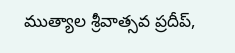ముత్యాల శ్రీవాత్సవ ప్రదీప్,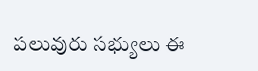పలువురు సభ్యులు ఈ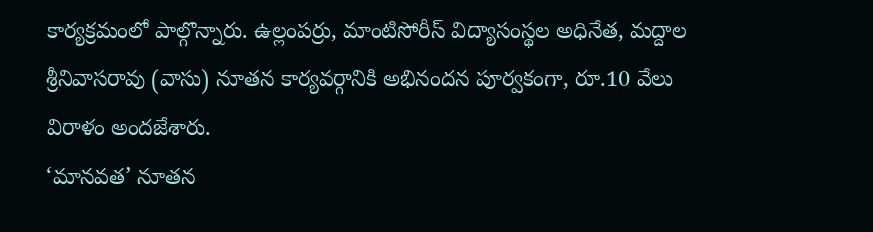కార్యక్రమంలో పాల్గొన్నారు. ఉల్లంపర్రు, మాంటిసోరీస్ విద్యాసంస్థల అధినేత, మద్దాల శ్రీనివాసరావు (వాసు) నూతన కార్యవర్గానికి అభినందన పూర్వకంగా, రూ.10 వేలు విరాళం అందజేశారు.
‘మానవత’ నూతన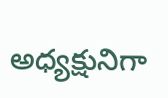అధ్యక్షునిగా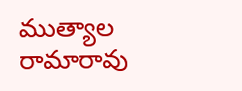ముత్యాల రామారావు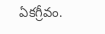ఏకగ్రీవం.